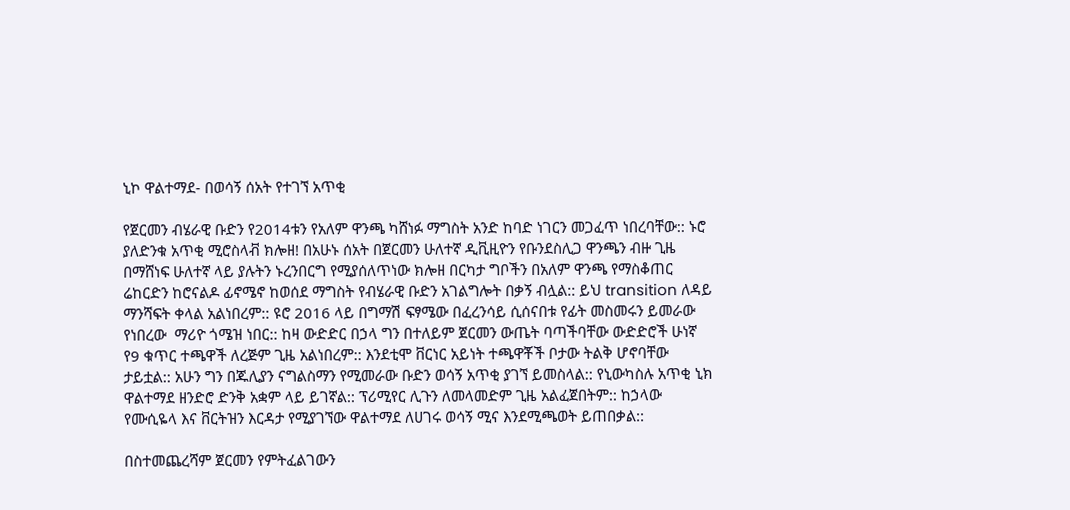ኒኮ ዋልተማደ- በወሳኝ ሰአት የተገኘ አጥቂ

የጀርመን ብሄራዊ ቡድን የ2014ቱን የአለም ዋንጫ ካሸነፉ ማግስት አንድ ከባድ ነገርን መጋፈጥ ነበረባቸው:: ኑሮ ያለድንቁ አጥቂ ሚሮስላቭ ክሎዘ! በአሁኑ ሰአት በጀርመን ሁለተኛ ዲቪዚዮን የቡንደስሊጋ ዋንጫን ብዙ ጊዜ በማሸነፍ ሁለተኛ ላይ ያሉትን ኑረንበርግ የሚያሰለጥነው ክሎዘ በርካታ ግቦችን በአለም ዋንጫ የማስቆጠር ሬከርድን ከሮናልዶ ፊኖሜኖ ከወሰደ ማግስት የብሄራዊ ቡድን አገልግሎት በቃኝ ብሏል:: ይህ transition ለዳይ ማንሻፍት ቀላል አልነበረም:: ዩሮ 2016 ላይ በግማሽ ፍፃሜው በፈረንሳይ ሲሰናበቱ የፊት መስመሩን ይመራው የነበረው  ማሪዮ ጎሜዝ ነበር:: ከዛ ውድድር በኃላ ግን በተለይም ጀርመን ውጤት ባጣችባቸው ውድድሮች ሁነኛ የ9 ቁጥር ተጫዋች ለረጅም ጊዜ አልነበረም:: እንደቲሞ ቨርነር አይነት ተጫዋቾች ቦታው ትልቅ ሆኖባቸው ታይቷል:: አሁን ግን በጁሊያን ናግልስማን የሚመራው ቡድን ወሳኝ አጥቂ ያገኘ ይመስላል:: የኒውካስሉ አጥቂ ኒክ ዋልተማደ ዘንድሮ ድንቅ አቋም ላይ ይገኛል:: ፕሪሚየር ሊጉን ለመላመድም ጊዜ አልፈጀበትም:: ከኃላው የሙሲዬላ እና ቨርትዝን እርዳታ የሚያገኘው ዋልተማደ ለሀገሩ ወሳኝ ሚና እንደሚጫወት ይጠበቃል::

በስተመጨረሻም ጀርመን የምትፈልገውን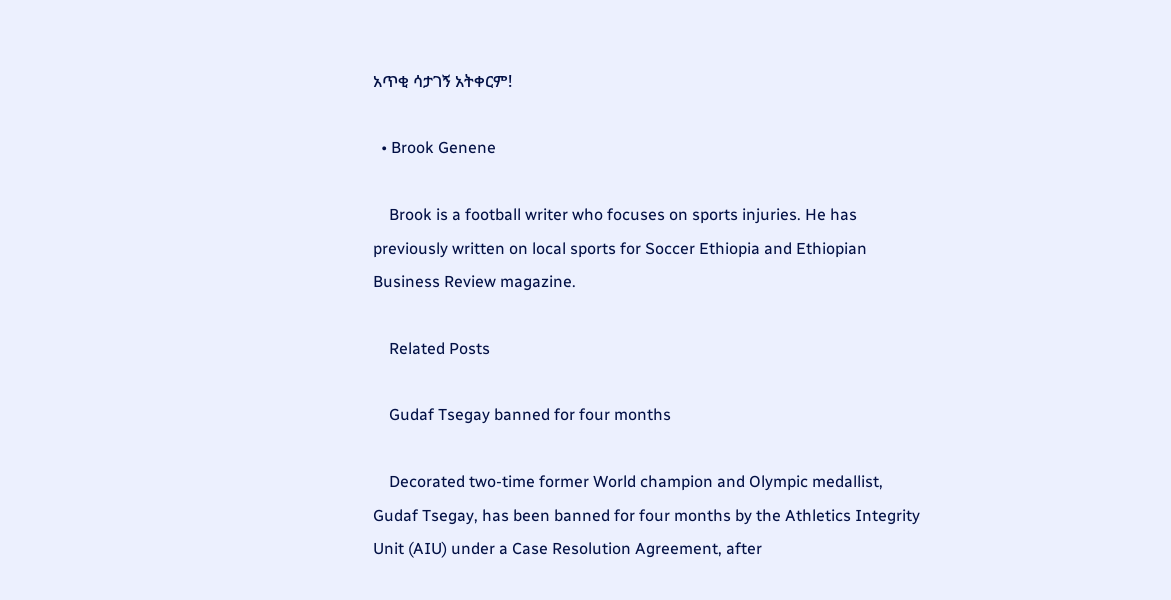አጥቂ ሳታገኝ አትቀርም!

  • Brook Genene

    Brook is a football writer who focuses on sports injuries. He has previously written on local sports for Soccer Ethiopia and Ethiopian Business Review magazine.

    Related Posts

    Gudaf Tsegay banned for four months

    Decorated two-time former World champion and Olympic medallist, Gudaf Tsegay, has been banned for four months by the Athletics Integrity Unit (AIU) under a Case Resolution Agreement, after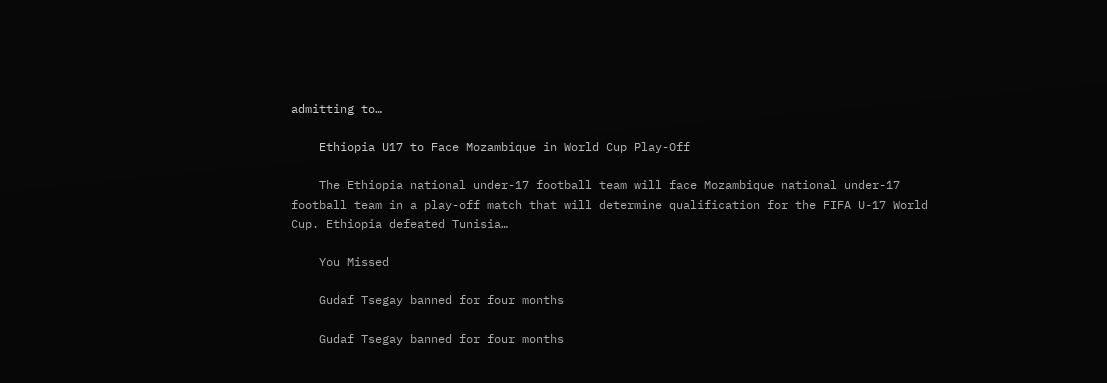admitting to…

    Ethiopia U17 to Face Mozambique in World Cup Play-Off

    The Ethiopia national under-17 football team will face Mozambique national under-17 football team in a play-off match that will determine qualification for the FIFA U-17 World Cup. Ethiopia defeated Tunisia…

    You Missed

    Gudaf Tsegay banned for four months

    Gudaf Tsegay banned for four months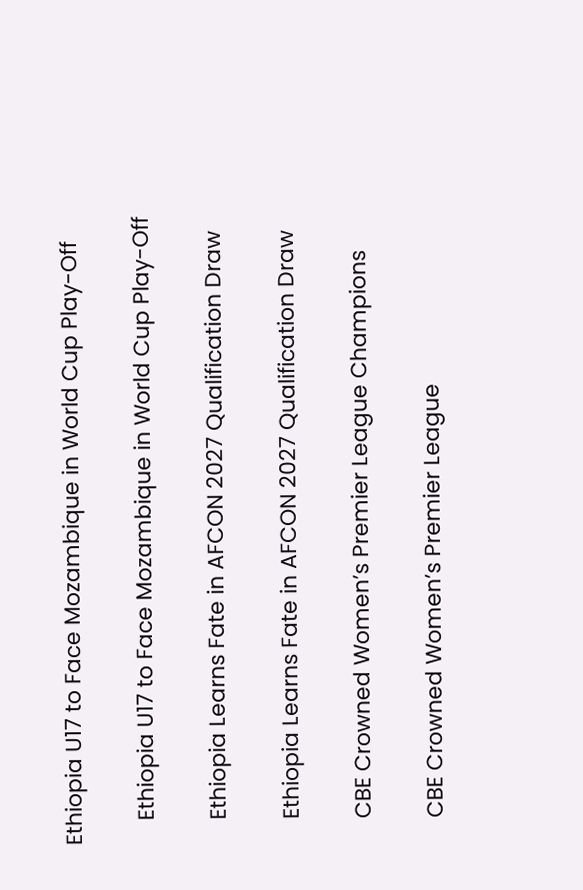Ethiopia U17 to Face Mozambique in World Cup Play-Off

    Ethiopia U17 to Face Mozambique in World Cup Play-Off

    Ethiopia Learns Fate in AFCON 2027 Qualification Draw

    Ethiopia Learns Fate in AFCON 2027 Qualification Draw

    CBE Crowned Women’s Premier League Champions

    CBE Crowned Women’s Premier League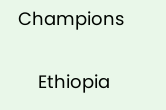Champions

    Ethiopia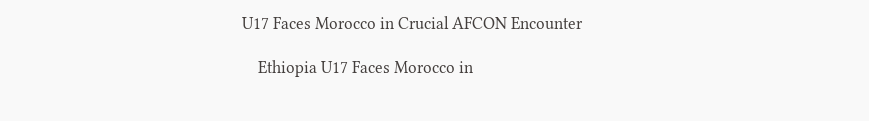U17 Faces Morocco in Crucial AFCON Encounter

    Ethiopia U17 Faces Morocco in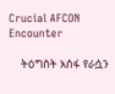Crucial AFCON Encounter

    ትዕግስት አሰፋ የራሷን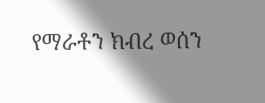የማራቶን ክብረ ወሰን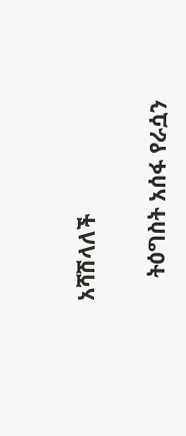አሻሽላለች

    ትዕግስት አሰፋ የራሷን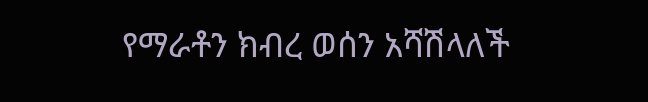የማራቶን ክብረ ወሰን አሻሽላለች